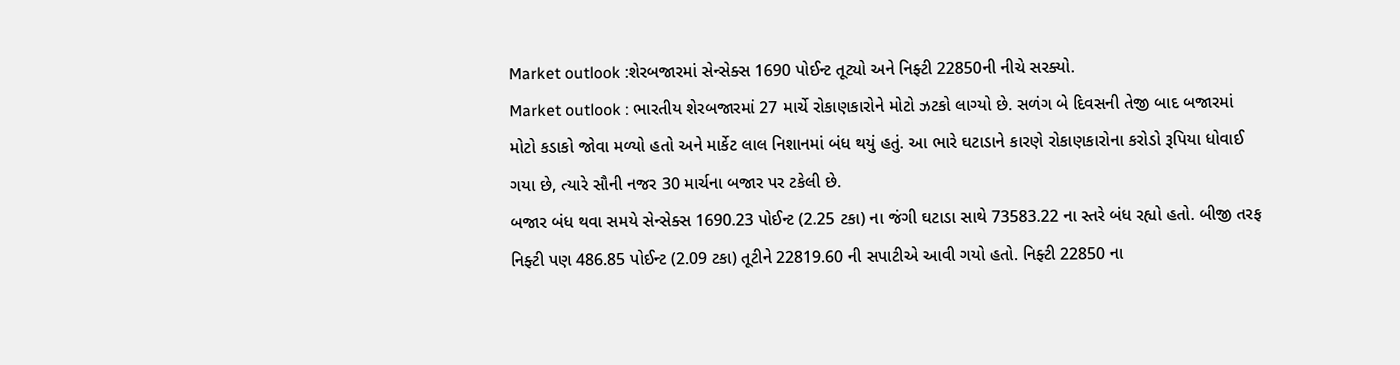Market outlook :શેરબજારમાં સેન્સેક્સ 1690 પોઈન્ટ તૂટ્યો અને નિફ્ટી 22850ની નીચે સરક્યો.
Market outlook : ભારતીય શેરબજારમાં 27 માર્ચે રોકાણકારોને મોટો ઝટકો લાગ્યો છે. સળંગ બે દિવસની તેજી બાદ બજારમાં મોટો કડાકો જોવા મળ્યો હતો અને માર્કેટ લાલ નિશાનમાં બંધ થયું હતું. આ ભારે ઘટાડાને કારણે રોકાણકારોના કરોડો રૂપિયા ધોવાઈ ગયા છે, ત્યારે સૌની નજર 30 માર્ચના બજાર પર ટકેલી છે.
બજાર બંધ થવા સમયે સેન્સેક્સ 1690.23 પોઈન્ટ (2.25 ટકા) ના જંગી ઘટાડા સાથે 73583.22 ના સ્તરે બંધ રહ્યો હતો. બીજી તરફ નિફ્ટી પણ 486.85 પોઈન્ટ (2.09 ટકા) તૂટીને 22819.60 ની સપાટીએ આવી ગયો હતો. નિફ્ટી 22850 ના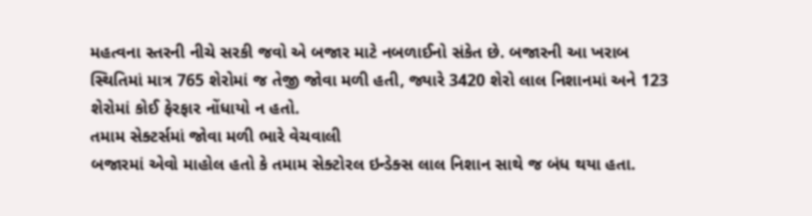મહત્વના સ્તરની નીચે સરકી જવો એ બજાર માટે નબળાઈનો સંકેત છે. બજારની આ ખરાબ સ્થિતિમાં માત્ર 765 શેરોમાં જ તેજી જોવા મળી હતી, જ્યારે 3420 શેરો લાલ નિશાનમાં અને 123 શેરોમાં કોઈ ફેરફાર નોંધાયો ન હતો.
તમામ સેક્ટર્સમાં જોવા મળી ભારે વેચવાલી
બજારમાં એવો માહોલ હતો કે તમામ સેક્ટોરલ ઇન્ડેક્સ લાલ નિશાન સાથે જ બંધ થયા હતા.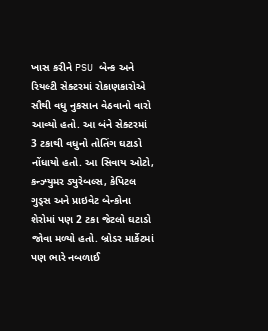ખાસ કરીને PSU બેન્ક અને રિયલ્ટી સેક્ટરમાં રોકાણકારોએ સૌથી વધુ નુકસાન વેઠવાનો વારો આવ્યો હતો. આ બંને સેક્ટરમાં 3 ટકાથી વધુનો તોતિંગ ઘટાડો નોંધાયો હતો. આ સિવાય ઓટો, કન્ઝ્યુમર ડ્યુરેબલ્સ, કેપિટલ ગુડ્સ અને પ્રાઇવેટ બેન્કોના શેરોમાં પણ 2 ટકા જેટલો ઘટાડો જોવા મળ્યો હતો. બ્રોડર માર્કેટમાં પણ ભારે નબળાઈ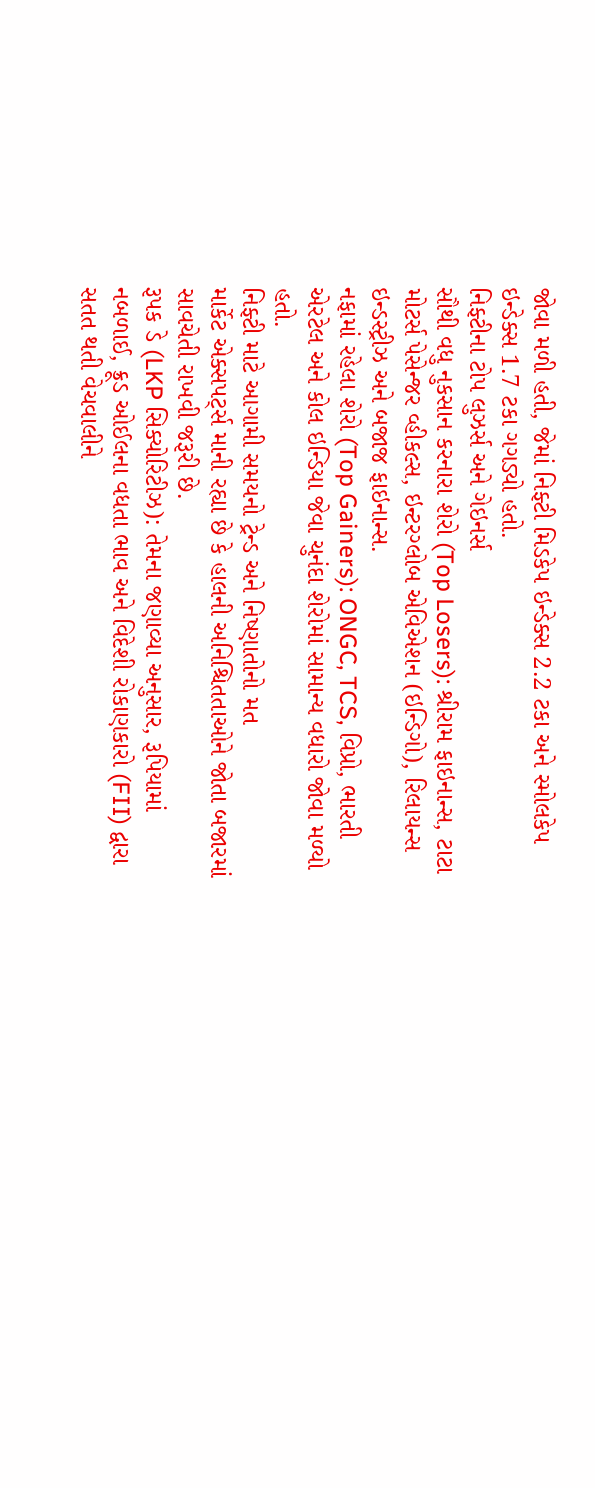જોવા મળી હતી, જેમાં નિફ્ટી મિડકેપ ઇન્ડેક્સ 2.2 ટકા અને સ્મોલકેપ ઇન્ડેક્સ 1.7 ટકા ગગડ્યો હતો.
નિફ્ટીના ટોપ લુઝર્સ અને ગેઇનર્સ
સૌથી વધુ નુકસાન કરનારા શેરો (Top Losers): શ્રીરામ ફાઇનાન્સ, ટાટા મોટર્સ પેસેન્જર વ્હીકલ્સ, ઇન્ટરગ્લોબ એવિએશન (ઇન્ડિગો), રિલાયન્સ ઇન્ડસ્ટ્રીઝ અને બજાજ ફાઇનાન્સ.
નફામાં રહેલા શેરો (Top Gainers): ONGC, TCS, વિપ્રો, ભારતી એરટેલ અને કોલ ઇન્ડિયા જેવા ચુનંદા શેરોમાં સામાન્ય વધારો જોવા મળ્યો હતો.
નિફ્ટી માટે આગામી સમયનો ટ્રેન્ડ અને નિષ્ણાતોનો મત
માર્કેટ એક્સપર્ટ્સ માની રહ્યા છે કે હાલની અનિશ્ચિતતાઓને જોતા બજારમાં સાવચેતી રાખવી જરૂરી છે.
રૂપક ડે (LKP સિક્યોરિટીઝ): તેમના જણાવ્યા અનુસાર, રૂપિયામાં નબળાઈ, ક્રૂડ ઓઈલના વધતા ભાવ અને વિદેશી રોકાણકારો (FII) દ્વારા સતત થતી વેચવાલીને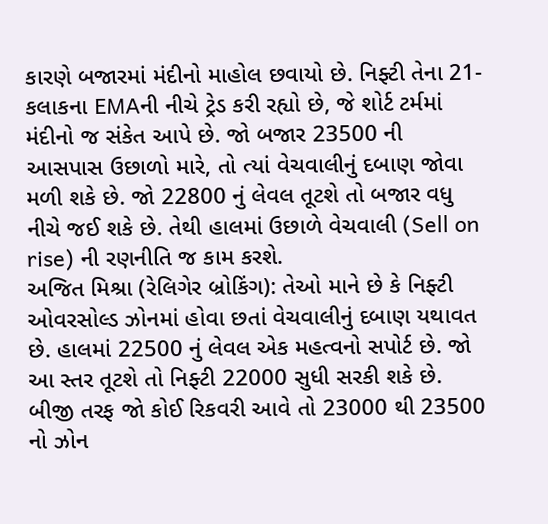કારણે બજારમાં મંદીનો માહોલ છવાયો છે. નિફ્ટી તેના 21-કલાકના EMAની નીચે ટ્રેડ કરી રહ્યો છે, જે શોર્ટ ટર્મમાં મંદીનો જ સંકેત આપે છે. જો બજાર 23500 ની આસપાસ ઉછાળો મારે, તો ત્યાં વેચવાલીનું દબાણ જોવા મળી શકે છે. જો 22800 નું લેવલ તૂટશે તો બજાર વધુ નીચે જઈ શકે છે. તેથી હાલમાં ઉછાળે વેચવાલી (Sell on rise) ની રણનીતિ જ કામ કરશે.
અજિત મિશ્રા (રેલિગેર બ્રોકિંગ): તેઓ માને છે કે નિફ્ટી ઓવરસોલ્ડ ઝોનમાં હોવા છતાં વેચવાલીનું દબાણ યથાવત છે. હાલમાં 22500 નું લેવલ એક મહત્વનો સપોર્ટ છે. જો આ સ્તર તૂટશે તો નિફ્ટી 22000 સુધી સરકી શકે છે. બીજી તરફ જો કોઈ રિકવરી આવે તો 23000 થી 23500 નો ઝોન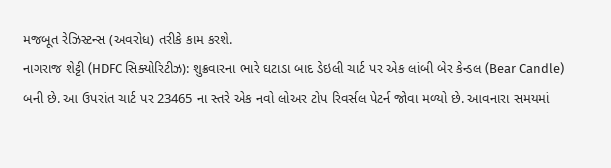મજબૂત રેઝિસ્ટન્સ (અવરોધ) તરીકે કામ કરશે.
નાગરાજ શેટ્ટી (HDFC સિક્યોરિટીઝ): શુક્રવારના ભારે ઘટાડા બાદ ડેઇલી ચાર્ટ પર એક લાંબી બેર કેન્ડલ (Bear Candle) બની છે. આ ઉપરાંત ચાર્ટ પર 23465 ના સ્તરે એક નવો લોઅર ટોપ રિવર્સલ પેટર્ન જોવા મળ્યો છે. આવનારા સમયમાં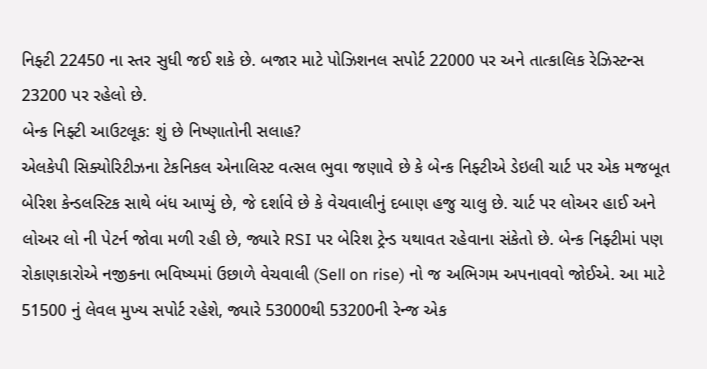નિફ્ટી 22450 ના સ્તર સુધી જઈ શકે છે. બજાર માટે પોઝિશનલ સપોર્ટ 22000 પર અને તાત્કાલિક રેઝિસ્ટન્સ 23200 પર રહેલો છે.
બેન્ક નિફ્ટી આઉટલૂક: શું છે નિષ્ણાતોની સલાહ?
એલકેપી સિક્યોરિટીઝના ટેકનિકલ એનાલિસ્ટ વત્સલ ભુવા જણાવે છે કે બેન્ક નિફ્ટીએ ડેઇલી ચાર્ટ પર એક મજબૂત બેરિશ કેન્ડલસ્ટિક સાથે બંધ આપ્યું છે, જે દર્શાવે છે કે વેચવાલીનું દબાણ હજુ ચાલુ છે. ચાર્ટ પર લોઅર હાઈ અને લોઅર લો ની પેટર્ન જોવા મળી રહી છે, જ્યારે RSI પર બેરિશ ટ્રેન્ડ યથાવત રહેવાના સંકેતો છે. બેન્ક નિફ્ટીમાં પણ રોકાણકારોએ નજીકના ભવિષ્યમાં ઉછાળે વેચવાલી (Sell on rise) નો જ અભિગમ અપનાવવો જોઈએ. આ માટે 51500 નું લેવલ મુખ્ય સપોર્ટ રહેશે, જ્યારે 53000થી 53200ની રેન્જ એક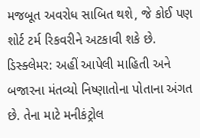મજબૂત અવરોધ સાબિત થશે, જે કોઈ પણ શોર્ટ ટર્મ રિકવરીને અટકાવી શકે છે.
ડિસ્ક્લેમર: અહીં આપેલી માહિતી અને બજારના મંતવ્યો નિષ્ણાતોના પોતાના અંગત છે. તેના માટે મનીકંટ્રોલ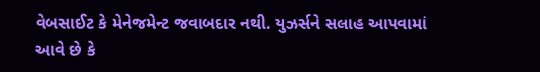વેબસાઈટ કે મેનેજમેન્ટ જવાબદાર નથી. યુઝર્સને સલાહ આપવામાં આવે છે કે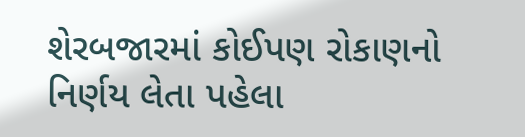શેરબજારમાં કોઈપણ રોકાણનો નિર્ણય લેતા પહેલા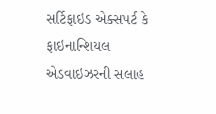સર્ટિફાઇડ એક્સપર્ટ કે ફાઇનાન્શિયલ એડવાઇઝરની સલાહ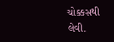ચોક્કસથી લેવી.